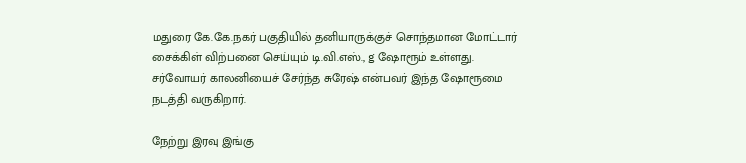மதுரை கே.கே.நகர் பகுதியில் தனியாருக்குச் சொந்தமான மோட்டார் சைக்கிள் விற்பனை செய்யும் டி.வி.எஸ்., g ஷோரூம் உள்ளது. சர்வோயர் காலனியைச் சேர்ந்த சுரேஷ் என்பவர் இந்த ஷோரூமை நடத்தி வருகிறார்.

நேற்று இரவு இங்கு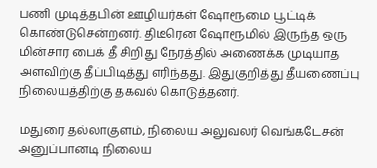பணி முடித்தபின் ஊழியர்கள் ஷோரூமை பூட்டிக் கொண்டுசென்றனர். திடீரென ஷோரூமில் இருந்த ஒரு மின்சார பைக் தீ சிறிது நேரத்தில் அணைக்க முடியாத அளவிற்கு தீப்பிடித்து எரிந்தது. இதுகுறித்து தீயணைப்பு நிலையத்திற்கு தகவல் கொடுத்தனர்.

மதுரை தல்லாகுளம், நிலைய அலுவலர் வெங்கடேசன் அனுப்பானடி நிலைய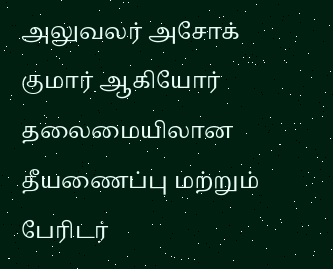அலுவலர் அசோக் குமார் ஆகியோர் தலைமையிலான தீயணைப்பு மற்றும் பேரிடர்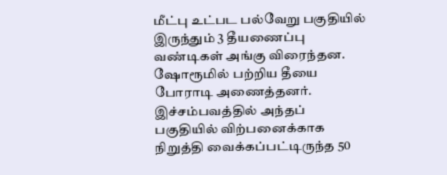மீட்பு உட்பட பல்வேறு பகுதியில் இருந்தும் 3 தீயணைப்பு வண்டிகள் அங்கு விரைந்தன. ஷோரூமில் பற்றிய தீயை போராடி அணைத்தனர். இச்சம்பவத்தில் அந்தப் பகுதியில் விற்பனைக்காக நிறுத்தி வைக்கப்பட்டிருந்த 50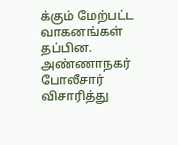க்கும் மேற்பட்ட வாகனங்கள் தப்பின.
அண்ணாநகர் போலீசார் விசாரித்து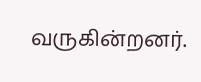வருகின்றனர்.